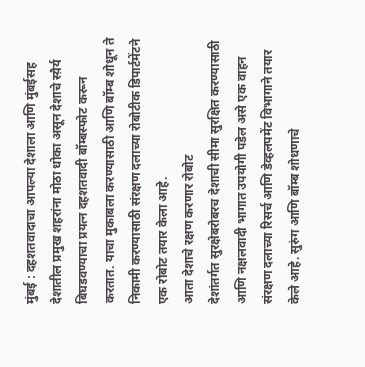मुंबई : दहशतवादाचा आपल्या देशाला आणि मुंबईसह देशातील प्रमुख शहरांना मोठा धोका असून देशाचे स्य़ैर्य बिघडवण्याचा प्रयत्न दहशतवादी बॉम्बस्फोट करून करतात. याचा मुकाबला करण्यासाठी आणि बॉम्ब शोधून ते निकामी करण्यासाठी संरक्षण दलाच्या रोबोटीक डिपार्टमेंटने एक रोबोट तयार केला आहे.
आता देशाचे रक्षण करणार रोबोट
देशांतर्गत सुरक्षेबरोबरच देशाची सीमा सुरक्षित करण्यासाठी आणि नक्षलवादी भागात उपयोगी पडेल असे एक वाहन संरक्षण दलाच्या रिसर्च आणि डेव्हलपमेंट विभागाने तयार केले आहे. सुरुंग आणि बॉम्ब शोधणाचे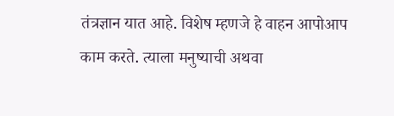तंत्रज्ञान यात आहे. विशेष म्हणजे हे वाहन आपोआप काम करते. त्याला मनुष्याची अथवा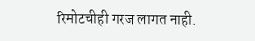रिमोटचीही गरज लागत नाही.